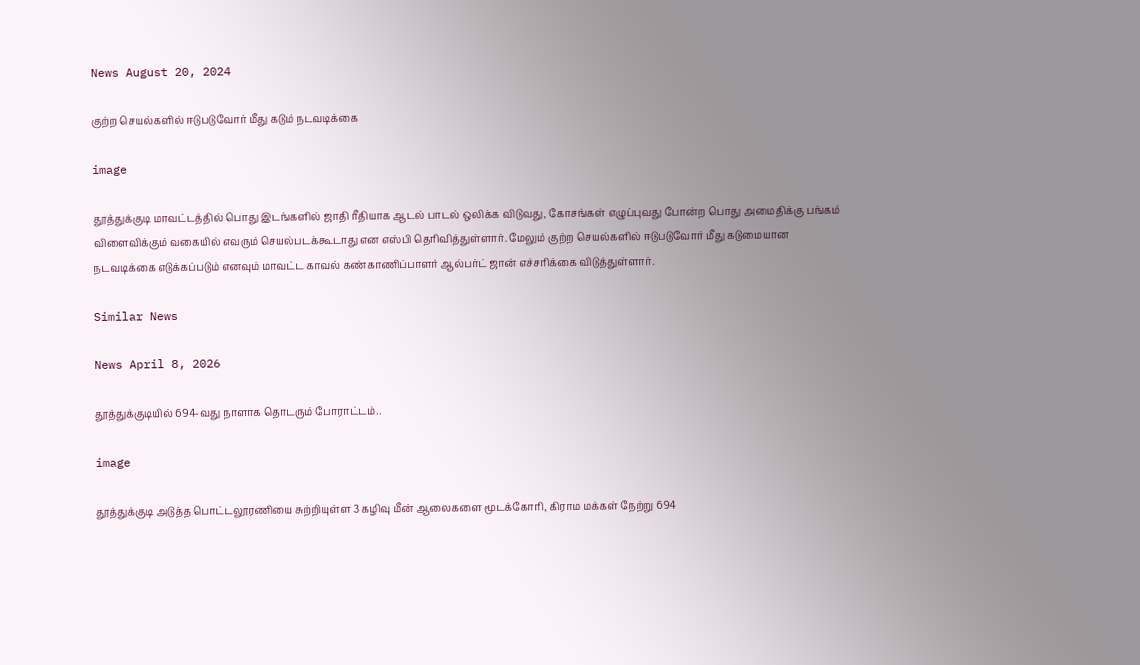News August 20, 2024

குற்ற செயல்களில் ஈடுபடுவோர் மீது கடும் நடவடிக்கை

image

தூத்துக்குடி மாவட்டத்தில் பொது இடங்களில் ஜாதி ரீதியாக ஆடல் பாடல் ஒலிக்க விடுவது, கோசங்கள் எழுப்புவது போன்ற பொது அமைதிக்கு பங்கம் விளைவிக்கும் வகையில் எவரும் செயல்படக்கூடாது என எஸ்பி தெரிவித்துள்ளார். மேலும் குற்ற செயல்களில் ஈடுபடுவோர் மீது கடுமையான நடவடிக்கை எடுக்கப்படும் எனவும் மாவட்ட காவல் கண்காணிப்பாளர் ஆல்பர்ட் ஜான் எச்சரிக்கை விடுத்துள்ளார்.

Similar News

News April 8, 2026

தூத்துக்குடியில் 694-வது நாளாக தொடரும் போராட்டம்..

image

தூத்துக்குடி அடுத்த பொட்டலூரணியை சுற்றியுள்ள 3 கழிவு மீன் ஆலைகளை மூடக்கோரி, கிராம மக்கள் நேற்று 694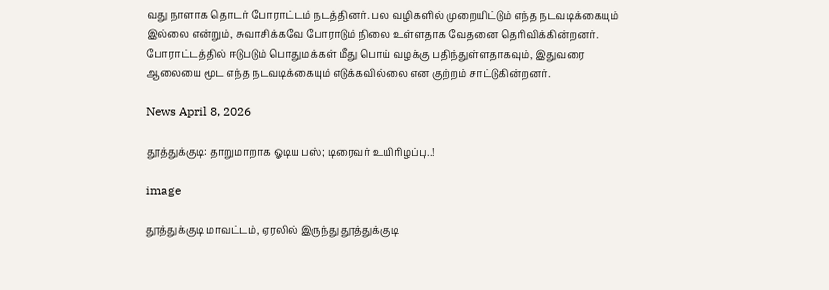வது நாளாக தொடர் போராட்டம் நடத்தினர். பல வழிகளில் முறையிட்டும் எந்த நடவடிக்கையும் இல்லை என்றும், சுவாசிக்கவே போராடும் நிலை உள்ளதாக வேதனை தெரிவிக்கின்றனர். போராட்டத்தில் ஈடுபடும் பொதுமக்கள் மீது பொய் வழக்கு பதிந்துள்ளதாகவும், இதுவரை ஆலையை மூட எந்த நடவடிக்கையும் எடுக்கவில்லை என குற்றம் சாட்டுகின்றனர்.

News April 8, 2026

தூத்துக்குடி: தாறுமாறாக ஓடிய பஸ்; டிரைவர் உயிரிழப்பு..!

image

தூத்துக்குடி மாவட்டம், ஏரலில் இருந்து தூத்துக்குடி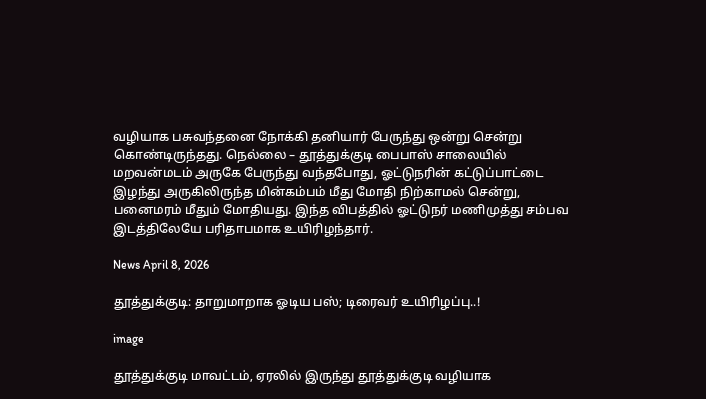வழியாக பசுவந்தனை நோக்கி தனியார் பேருந்து ஒன்று சென்று கொண்டிருந்தது. நெல்லை – தூத்துக்குடி பைபாஸ் சாலையில் மறவன்மடம் அருகே பேருந்து வந்தபோது, ஓட்டுநரின் கட்டுப்பாட்டை இழந்து அருகிலிருந்த மின்கம்பம் மீது மோதி நிற்காமல் சென்று, பனைமரம் மீதும் மோதியது. இந்த விபத்தில் ஓட்டுநர் மணிமுத்து சம்பவ இடத்திலேயே பரிதாபமாக உயிரிழந்தார்.

News April 8, 2026

தூத்துக்குடி: தாறுமாறாக ஓடிய பஸ்; டிரைவர் உயிரிழப்பு..!

image

தூத்துக்குடி மாவட்டம், ஏரலில் இருந்து தூத்துக்குடி வழியாக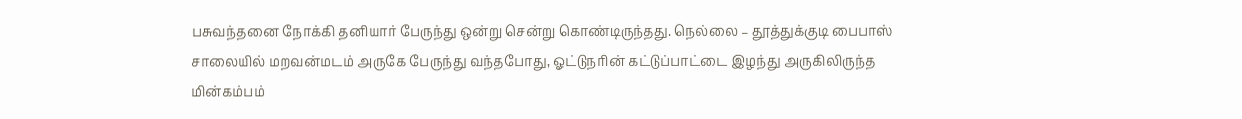பசுவந்தனை நோக்கி தனியார் பேருந்து ஒன்று சென்று கொண்டிருந்தது. நெல்லை – தூத்துக்குடி பைபாஸ் சாலையில் மறவன்மடம் அருகே பேருந்து வந்தபோது, ஓட்டுநரின் கட்டுப்பாட்டை இழந்து அருகிலிருந்த மின்கம்பம்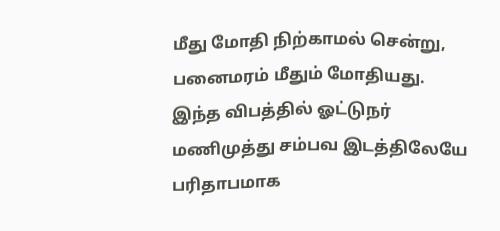மீது மோதி நிற்காமல் சென்று, பனைமரம் மீதும் மோதியது. இந்த விபத்தில் ஓட்டுநர் மணிமுத்து சம்பவ இடத்திலேயே பரிதாபமாக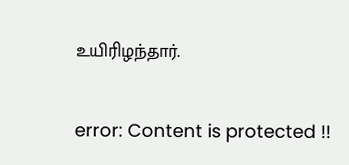உயிரிழந்தார்.

error: Content is protected !!